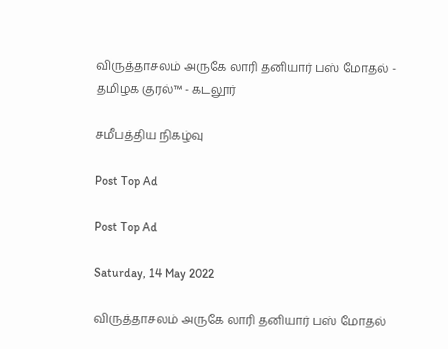விருத்தாசலம் அருகே லாரி தனியார் பஸ் மோதல் - தமிழக குரல்™ - கடலூர்

சமீபத்திய நிகழ்வு

Post Top Ad

Post Top Ad

Saturday, 14 May 2022

விருத்தாசலம் அருகே லாரி தனியார் பஸ் மோதல்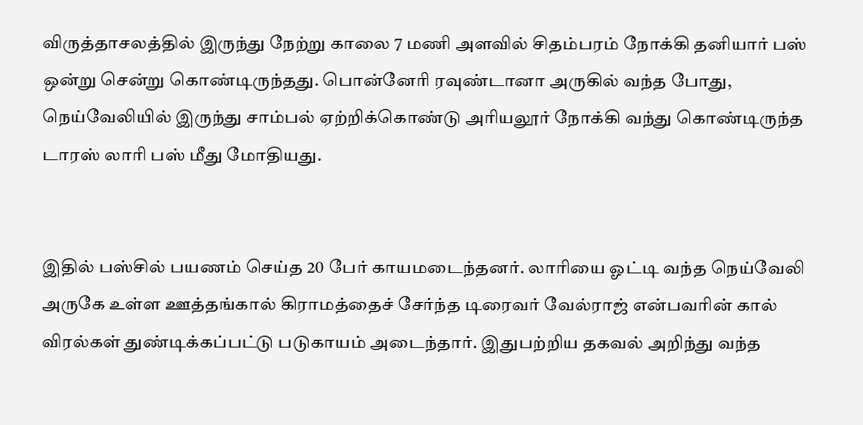விருத்தாசலத்தில் இருந்து நேற்று காலை 7 மணி அளவில் சிதம்பரம் நோக்கி தனியார் பஸ் ஒன்று சென்று கொண்டிருந்தது. பொன்னேரி ரவுண்டானா அருகில் வந்த போது, நெய்வேலியில் இருந்து சாம்பல் ஏற்றிக்கொண்டு அரியலூர் நோக்கி வந்து கொண்டிருந்த டாரஸ் லாரி பஸ் மீது மோதியது.


இதில் பஸ்சில் பயணம் செய்த 20 பேர் காயமடைந்தனர். லாரியை ஓட்டி வந்த நெய்வேலி அருகே உள்ள ஊத்தங்கால் கிராமத்தைச் சேர்ந்த டிரைவர் வேல்ராஜ் என்பவரின் கால் விரல்கள் துண்டிக்கப்பட்டு படுகாயம் அடைந்தார். இதுபற்றிய தகவல் அறிந்து வந்த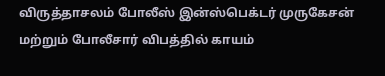விருத்தாசலம் போலீஸ் இன்ஸ்பெக்டர் முருகேசன் மற்றும் போலீசார் விபத்தில் காயம்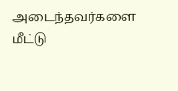அடைந்தவர்களை மீட்டு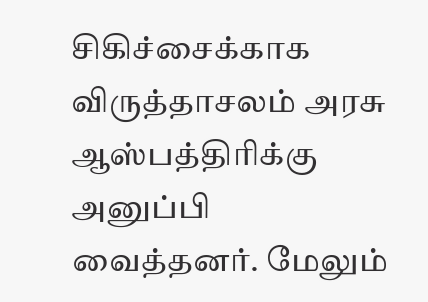சிகிச்சைக்காக விருத்தாசலம் அரசு ஆஸ்பத்திரிக்கு அனுப்பி வைத்தனர். மேலும்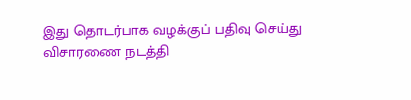இது தொடர்பாக வழக்குப் பதிவு செய்து விசாரணை நடத்தி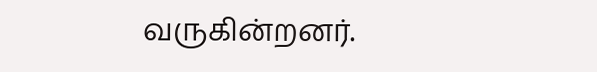வருகின்றனர்.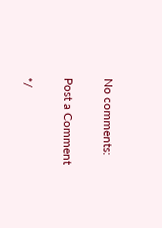No comments:

Post a Comment

*/